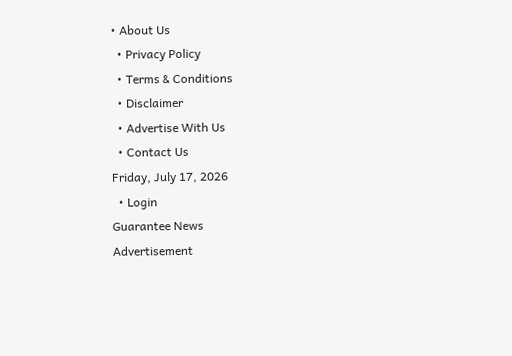• About Us
  • Privacy Policy
  • Terms & Conditions
  • Disclaimer
  • Advertise With Us
  • Contact Us
Friday, July 17, 2026
  • Login
Guarantee News
Advertisement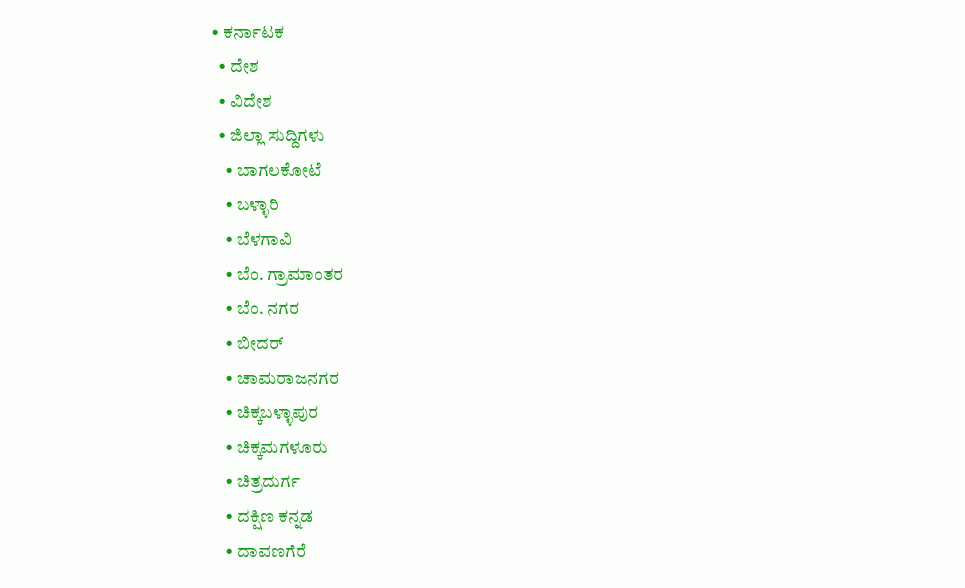• ಕರ್ನಾಟಕ
  • ದೇಶ
  • ವಿದೇಶ
  • ಜಿಲ್ಲಾ ಸುದ್ದಿಗಳು
    • ಬಾಗಲಕೋಟೆ
    • ಬಳ್ಳಾರಿ
    • ಬೆಳಗಾವಿ
    • ಬೆಂ. ಗ್ರಾಮಾಂತರ
    • ಬೆಂ. ನಗರ
    • ಬೀದರ್
    • ಚಾಮರಾಜನಗರ
    • ಚಿಕ್ಕಬಳ್ಳಾಪುರ
    • ಚಿಕ್ಕಮಗಳೂರು
    • ಚಿತ್ರದುರ್ಗ
    • ದಕ್ಷಿಣ ಕನ್ನಡ
    • ದಾವಣಗೆರೆ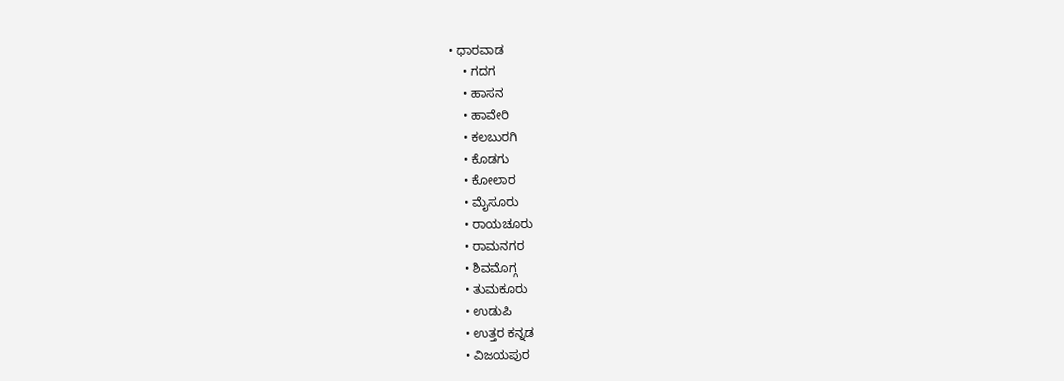• ಧಾರವಾಡ
    • ಗದಗ
    • ಹಾಸನ
    • ಹಾವೇರಿ
    • ಕಲಬುರಗಿ
    • ಕೊಡಗು
    • ಕೋಲಾರ
    • ಮೈಸೂರು
    • ರಾಯಚೂರು
    • ರಾಮನಗರ
    • ಶಿವಮೊಗ್ಗ
    • ತುಮಕೂರು
    • ಉಡುಪಿ
    • ಉತ್ತರ ಕನ್ನಡ
    • ವಿಜಯಪುರ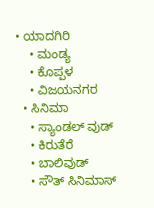• ಯಾದಗಿರಿ
    • ಮಂಡ್ಯ
    • ಕೊಪ್ಪಳ
    • ವಿಜಯನಗರ
  • ಸಿನಿಮಾ
    • ಸ್ಯಾಂಡಲ್ ವುಡ್
    • ಕಿರುತೆರೆ
    • ಬಾಲಿವುಡ್
    • ಸೌತ್ ಸಿನಿಮಾಸ್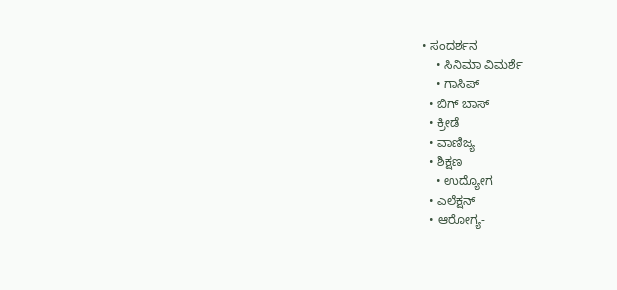• ಸಂದರ್ಶನ
    • ಸಿನಿಮಾ ವಿಮರ್ಶೆ
    • ಗಾಸಿಪ್
  • ಬಿಗ್ ಬಾಸ್
  • ಕ್ರೀಡೆ
  • ವಾಣಿಜ್ಯ
  • ಶಿಕ್ಷಣ
    • ಉದ್ಯೋಗ
  • ಎಲೆಕ್ಷನ್
  • ಆರೋಗ್ಯ-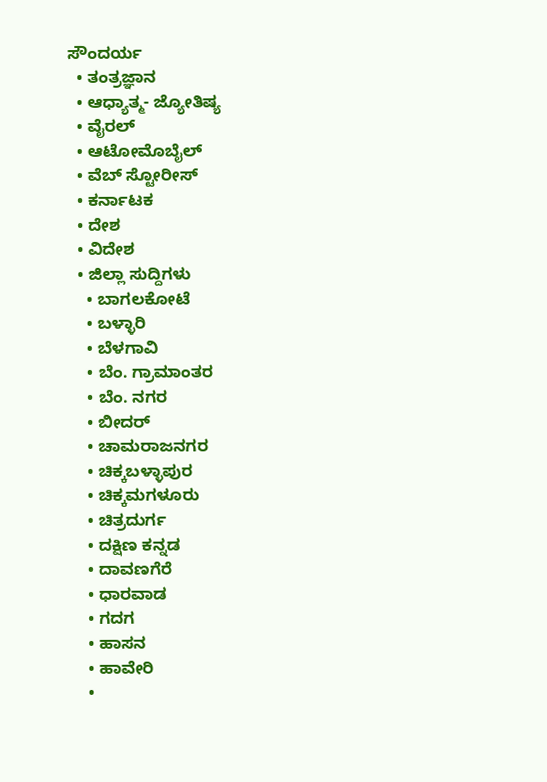ಸೌಂದರ್ಯ
  • ತಂತ್ರಜ್ಞಾನ
  • ಆಧ್ಯಾತ್ಮ- ಜ್ಯೋತಿಷ್ಯ
  • ವೈರಲ್
  • ಆಟೋಮೊಬೈಲ್
  • ವೆಬ್ ಸ್ಟೋರೀಸ್
  • ಕರ್ನಾಟಕ
  • ದೇಶ
  • ವಿದೇಶ
  • ಜಿಲ್ಲಾ ಸುದ್ದಿಗಳು
    • ಬಾಗಲಕೋಟೆ
    • ಬಳ್ಳಾರಿ
    • ಬೆಳಗಾವಿ
    • ಬೆಂ. ಗ್ರಾಮಾಂತರ
    • ಬೆಂ. ನಗರ
    • ಬೀದರ್
    • ಚಾಮರಾಜನಗರ
    • ಚಿಕ್ಕಬಳ್ಳಾಪುರ
    • ಚಿಕ್ಕಮಗಳೂರು
    • ಚಿತ್ರದುರ್ಗ
    • ದಕ್ಷಿಣ ಕನ್ನಡ
    • ದಾವಣಗೆರೆ
    • ಧಾರವಾಡ
    • ಗದಗ
    • ಹಾಸನ
    • ಹಾವೇರಿ
    •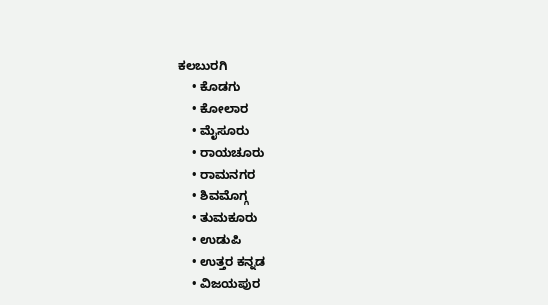ಕಲಬುರಗಿ
    • ಕೊಡಗು
    • ಕೋಲಾರ
    • ಮೈಸೂರು
    • ರಾಯಚೂರು
    • ರಾಮನಗರ
    • ಶಿವಮೊಗ್ಗ
    • ತುಮಕೂರು
    • ಉಡುಪಿ
    • ಉತ್ತರ ಕನ್ನಡ
    • ವಿಜಯಪುರ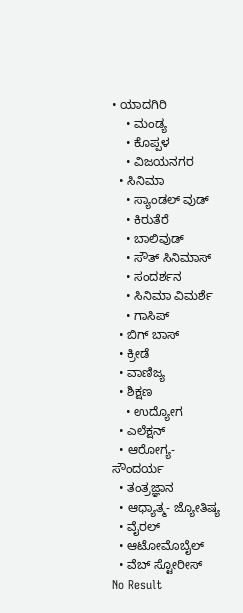• ಯಾದಗಿರಿ
    • ಮಂಡ್ಯ
    • ಕೊಪ್ಪಳ
    • ವಿಜಯನಗರ
  • ಸಿನಿಮಾ
    • ಸ್ಯಾಂಡಲ್ ವುಡ್
    • ಕಿರುತೆರೆ
    • ಬಾಲಿವುಡ್
    • ಸೌತ್ ಸಿನಿಮಾಸ್
    • ಸಂದರ್ಶನ
    • ಸಿನಿಮಾ ವಿಮರ್ಶೆ
    • ಗಾಸಿಪ್
  • ಬಿಗ್ ಬಾಸ್
  • ಕ್ರೀಡೆ
  • ವಾಣಿಜ್ಯ
  • ಶಿಕ್ಷಣ
    • ಉದ್ಯೋಗ
  • ಎಲೆಕ್ಷನ್
  • ಆರೋಗ್ಯ-ಸೌಂದರ್ಯ
  • ತಂತ್ರಜ್ಞಾನ
  • ಆಧ್ಯಾತ್ಮ- ಜ್ಯೋತಿಷ್ಯ
  • ವೈರಲ್
  • ಆಟೋಮೊಬೈಲ್
  • ವೆಬ್ ಸ್ಟೋರೀಸ್
No Result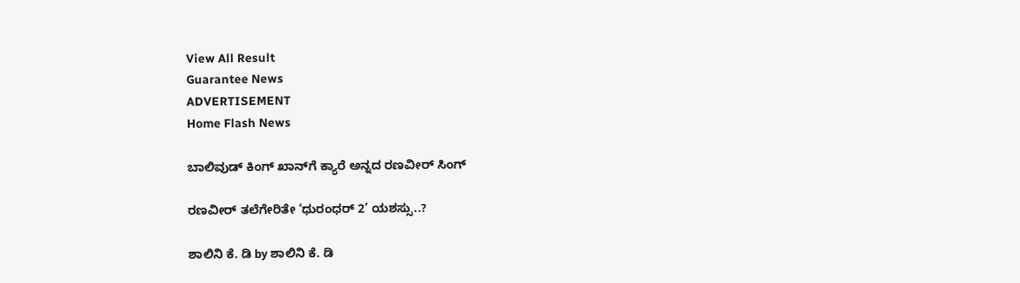View All Result
Guarantee News
ADVERTISEMENT
Home Flash News

ಬಾಲಿವುಡ್ ಕಿಂಗ್ ಖಾನ್‌ಗೆ ಕ್ಯಾರೆ ಅನ್ನದ ರಣವೀರ್ ಸಿಂಗ್‌‌

ರಣವೀರ್ ತಲೆಗೇರಿತೇ ‘ಧುರಂಧರ್ 2’ ಯಶಸ್ಸು..?

ಶಾಲಿನಿ ಕೆ. ಡಿ by ಶಾಲಿನಿ ಕೆ. ಡಿ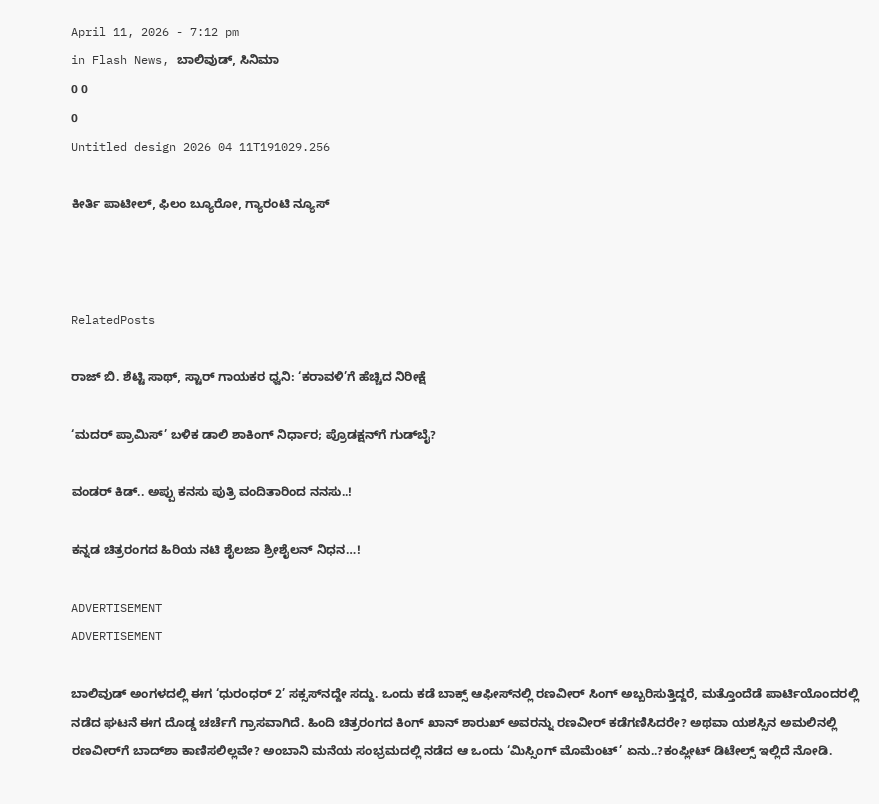April 11, 2026 - 7:12 pm
in Flash News, ಬಾಲಿವುಡ್, ಸಿನಿಮಾ
0 0
0
Untitled design 2026 04 11T191029.256

ಕೀರ್ತಿ ಪಾಟೀಲ್, ಫಿಲಂ ಬ್ಯೂರೋ, ಗ್ಯಾರಂಟಿ ನ್ಯೂಸ್



RelatedPosts

ರಾಜ್ ಬಿ. ಶೆಟ್ಟಿ ಸಾಥ್, ಸ್ಟಾರ್ ಗಾಯಕರ ಧ್ವನಿ: ‘ಕರಾವಳಿ’ಗೆ ಹೆಚ್ಚಿದ ನಿರೀಕ್ಷೆ

‘ಮದರ್ ಪ್ರಾಮಿಸ್’ ಬಳಿಕ ಡಾಲಿ ಶಾಕಿಂಗ್ ನಿರ್ಧಾರ; ಪ್ರೊಡಕ್ಷನ್‌ಗೆ ಗುಡ್‌ಬೈ?

ವಂಡರ್ ಕಿಡ್.. ಅಪ್ಪು ಕನಸು ಪುತ್ರಿ ವಂದಿತಾರಿಂದ ನನಸು..!

ಕನ್ನಡ ಚಿತ್ರರಂಗದ ಹಿರಿಯ ನಟಿ ಶೈಲಜಾ ಶ್ರೀಶೈಲನ್ ನಿಧನ…!

ADVERTISEMENT
ADVERTISEMENT

ಬಾಲಿವುಡ್ ಅಂಗಳದಲ್ಲಿ ಈಗ ‘ಧುರಂಧರ್ 2’ ಸಕ್ಸಸ್‌ನದ್ದೇ ಸದ್ದು. ಒಂದು ಕಡೆ ಬಾಕ್ಸ್ ಆಫೀಸ್‌ನಲ್ಲಿ ರಣವೀರ್ ಸಿಂಗ್ ಅಬ್ಬರಿಸುತ್ತಿದ್ದರೆ, ಮತ್ತೊಂದೆಡೆ ಪಾರ್ಟಿಯೊಂದರಲ್ಲಿ ನಡೆದ ಘಟನೆ ಈಗ ದೊಡ್ಡ ಚರ್ಚೆಗೆ ಗ್ರಾಸವಾಗಿದೆ. ಹಿಂದಿ ಚಿತ್ರರಂಗದ ಕಿಂಗ್ ಖಾನ್ ಶಾರುಖ್ ಅವರನ್ನು ರಣವೀರ್ ಕಡೆಗಣಿಸಿದರೇ? ಅಥವಾ ಯಶಸ್ಸಿನ ಅಮಲಿನಲ್ಲಿ ರಣವೀರ್‌ಗೆ ಬಾದ್‌ಶಾ ಕಾಣಿಸಲಿಲ್ಲವೇ? ಅಂಬಾನಿ ಮನೆಯ ಸಂಭ್ರಮದಲ್ಲಿ ನಡೆದ ಆ ಒಂದು ‘ಮಿಸ್ಸಿಂಗ್ ಮೊಮೆಂಟ್’ ಏನು..?ಕಂಪ್ಲೀಟ್ ಡಿಟೇಲ್ಸ್ ಇಲ್ಲಿದೆ ನೋಡಿ.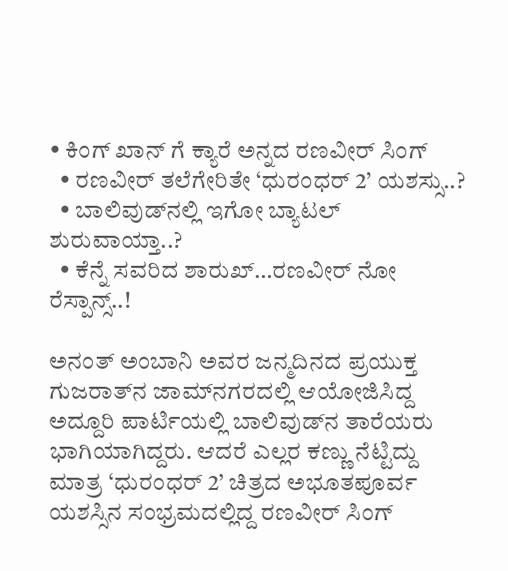• ಕಿಂಗ್ ಖಾನ್ ಗೆ ಕ್ಯಾರೆ ಅನ್ನದ ರಣವೀರ್ ಸಿಂಗ್‌‌
  • ರಣವೀರ್ ತಲೆಗೇರಿತೇ ‘ಧುರಂಧರ್ 2’ ಯಶಸ್ಸು..?
  • ಬಾಲಿವುಡ್‌ನಲ್ಲಿ ಇಗೋ ಬ್ಯಾಟಲ್ ಶುರುವಾಯ್ತಾ..?
  • ಕೆನ್ನೆ ಸವರಿದ ಶಾರುಖ್…ರಣವೀರ್ ನೋ ರೆಸ್ಪಾನ್ಸ್..!

ಅನಂತ್ ಅಂಬಾನಿ ಅವರ ಜನ್ಮದಿನದ ಪ್ರಯುಕ್ತ ಗುಜರಾತ್‌ನ ಜಾಮ್‌ನಗರದಲ್ಲಿ ಆಯೋಜಿಸಿದ್ದ ಅದ್ದೂರಿ ಪಾರ್ಟಿಯಲ್ಲಿ ಬಾಲಿವುಡ್‌ನ ತಾರೆಯರು ಭಾಗಿಯಾಗಿದ್ದರು. ಆದರೆ ಎಲ್ಲರ ಕಣ್ಣು ನೆಟ್ಟಿದ್ದು ಮಾತ್ರ ‘ಧುರಂಧರ್ 2’ ಚಿತ್ರದ ಅಭೂತಪೂರ್ವ ಯಶಸ್ಸಿನ ಸಂಭ್ರಮದಲ್ಲಿದ್ದ ರಣವೀರ್ ಸಿಂಗ್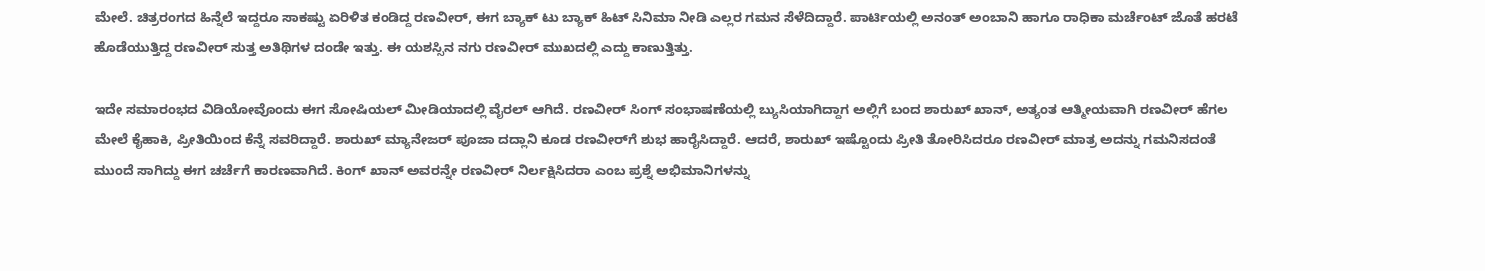ಮೇಲೆ. ಚಿತ್ರರಂಗದ ಹಿನ್ನೆಲೆ ಇದ್ದರೂ ಸಾಕಷ್ಟು ಏರಿಳಿತ ಕಂಡಿದ್ದ ರಣವೀರ್, ಈಗ ಬ್ಯಾಕ್ ಟು ಬ್ಯಾಕ್ ಹಿಟ್ ಸಿನಿಮಾ ನೀಡಿ ಎಲ್ಲರ ಗಮನ ಸೆಳೆದಿದ್ದಾರೆ. ಪಾರ್ಟಿಯಲ್ಲಿ ಅನಂತ್ ಅಂಬಾನಿ ಹಾಗೂ ರಾಧಿಕಾ ಮರ್ಚೆಂಟ್ ಜೊತೆ ಹರಟೆ ಹೊಡೆಯುತ್ತಿದ್ದ ರಣವೀರ್ ಸುತ್ತ ಅತಿಥಿಗಳ ದಂಡೇ ಇತ್ತು. ಈ ಯಶಸ್ಸಿನ ನಗು ರಣವೀರ್ ಮುಖದಲ್ಲಿ ಎದ್ದು ಕಾಣುತ್ತಿತ್ತು.

ಇದೇ ಸಮಾರಂಭದ ವಿಡಿಯೋವೊಂದು ಈಗ ಸೋಷಿಯಲ್ ಮೀಡಿಯಾದಲ್ಲಿ ವೈರಲ್ ಆಗಿದೆ. ರಣವೀರ್ ಸಿಂಗ್ ಸಂಭಾಷಣೆಯಲ್ಲಿ ಬ್ಯುಸಿಯಾಗಿದ್ದಾಗ ಅಲ್ಲಿಗೆ ಬಂದ ಶಾರುಖ್ ಖಾನ್, ಅತ್ಯಂತ ಆತ್ಮೀಯವಾಗಿ ರಣವೀರ್ ಹೆಗಲ ಮೇಲೆ ಕೈಹಾಕಿ, ಪ್ರೀತಿಯಿಂದ ಕೆನ್ನೆ ಸವರಿದ್ದಾರೆ. ಶಾರುಖ್ ಮ್ಯಾನೇಜರ್ ಪೂಜಾ ದದ್ಲಾನಿ ಕೂಡ ರಣವೀರ್‌ಗೆ ಶುಭ ಹಾರೈಸಿದ್ದಾರೆ. ಆದರೆ, ಶಾರುಖ್ ಇಷ್ಟೊಂದು ಪ್ರೀತಿ ತೋರಿಸಿದರೂ ರಣವೀರ್ ಮಾತ್ರ ಅದನ್ನು ಗಮನಿಸದಂತೆ ಮುಂದೆ ಸಾಗಿದ್ದು ಈಗ ಚರ್ಚೆಗೆ ಕಾರಣವಾಗಿದೆ. ಕಿಂಗ್ ಖಾನ್ ಅವರನ್ನೇ ರಣವೀರ್ ನಿರ್ಲಕ್ಷಿಸಿದರಾ ಎಂಬ ಪ್ರಶ್ನೆ ಅಭಿಮಾನಿಗಳನ್ನು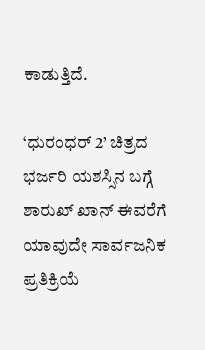ಕಾಡುತ್ತಿದೆ.

‘ಧುರಂಧರ್ 2’ ಚಿತ್ರದ ಭರ್ಜರಿ ಯಶಸ್ಸಿನ ಬಗ್ಗೆ ಶಾರುಖ್ ಖಾನ್ ಈವರೆಗೆ ಯಾವುದೇ ಸಾರ್ವಜನಿಕ ಪ್ರತಿಕ್ರಿಯೆ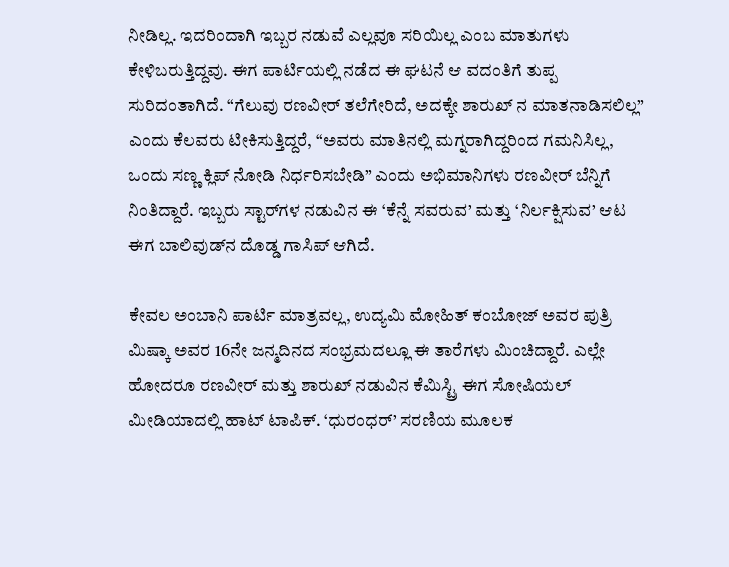ನೀಡಿಲ್ಲ. ಇದರಿಂದಾಗಿ ಇಬ್ಬರ ನಡುವೆ ಎಲ್ಲವೂ ಸರಿಯಿಲ್ಲ ಎಂಬ ಮಾತುಗಳು ಕೇಳಿಬರುತ್ತಿದ್ದವು. ಈಗ ಪಾರ್ಟಿಯಲ್ಲಿ ನಡೆದ ಈ ಘಟನೆ ಆ ವದಂತಿಗೆ ತುಪ್ಪ ಸುರಿದಂತಾಗಿದೆ. “ಗೆಲುವು ರಣವೀರ್ ತಲೆಗೇರಿದೆ, ಅದಕ್ಕೇ ಶಾರುಖ್ ನ ಮಾತನಾಡಿಸಲಿಲ್ಲ” ಎಂದು ಕೆಲವರು ಟೀಕಿಸುತ್ತಿದ್ದರೆ, “ಅವರು ಮಾತಿನಲ್ಲಿ ಮಗ್ನರಾಗಿದ್ದರಿಂದ ಗಮನಿಸಿಲ್ಲ, ಒಂದು ಸಣ್ಣ ಕ್ಲಿಪ್ ನೋಡಿ ನಿರ್ಧರಿಸಬೇಡಿ” ಎಂದು ಅಭಿಮಾನಿಗಳು ರಣವೀರ್ ಬೆನ್ನಿಗೆ ನಿಂತಿದ್ದಾರೆ. ಇಬ್ಬರು ಸ್ಟಾರ್‌ಗಳ ನಡುವಿನ ಈ ‘ಕೆನ್ನೆ ಸವರುವ’ ಮತ್ತು ‘ನಿರ್ಲಕ್ಷಿಸುವ’ ಆಟ ಈಗ ಬಾಲಿವುಡ್‌ನ ದೊಡ್ಡ ಗಾಸಿಪ್ ಆಗಿದೆ.

ಕೇವಲ ಅಂಬಾನಿ ಪಾರ್ಟಿ ಮಾತ್ರವಲ್ಲ, ಉದ್ಯಮಿ ಮೋಹಿತ್ ಕಂಬೋಜ್ ಅವರ ಪುತ್ರಿ ಮಿಷ್ಕಾ ಅವರ 16ನೇ ಜನ್ಮದಿನದ ಸಂಭ್ರಮದಲ್ಲೂ ಈ ತಾರೆಗಳು ಮಿಂಚಿದ್ದಾರೆ. ಎಲ್ಲೇ ಹೋದರೂ ರಣವೀರ್ ಮತ್ತು ಶಾರುಖ್ ನಡುವಿನ ಕೆಮಿಸ್ಟ್ರಿ ಈಗ ಸೋಷಿಯಲ್ ಮೀಡಿಯಾದಲ್ಲಿ ಹಾಟ್ ಟಾಪಿಕ್. ‘ಧುರಂಧರ್’ ಸರಣಿಯ ಮೂಲಕ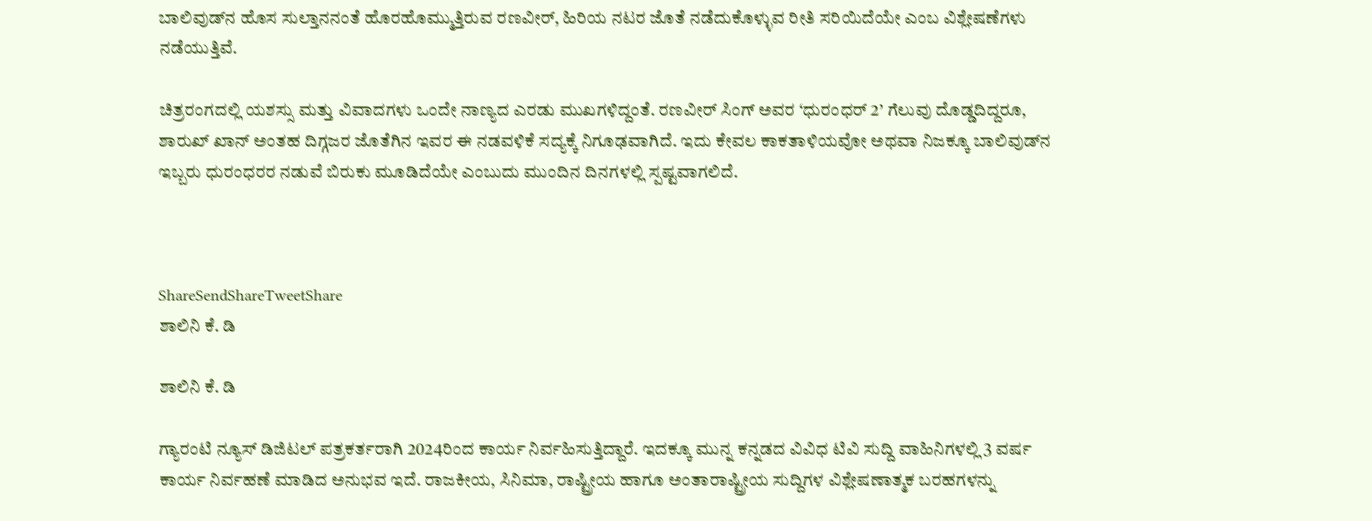ಬಾಲಿವುಡ್‌ನ ಹೊಸ ಸುಲ್ತಾನನಂತೆ ಹೊರಹೊಮ್ಮುತ್ತಿರುವ ರಣವೀರ್, ಹಿರಿಯ ನಟರ ಜೊತೆ ನಡೆದುಕೊಳ್ಳುವ ರೀತಿ ಸರಿಯಿದೆಯೇ ಎಂಬ ವಿಶ್ಲೇಷಣೆಗಳು ನಡೆಯುತ್ತಿವೆ.

ಚಿತ್ರರಂಗದಲ್ಲಿ ಯಶಸ್ಸು ಮತ್ತು ವಿವಾದಗಳು ಒಂದೇ ನಾಣ್ಯದ ಎರಡು ಮುಖಗಳಿದ್ದಂತೆ. ರಣವೀರ್ ಸಿಂಗ್ ಅವರ ‘ಧುರಂಧರ್ 2’ ಗೆಲುವು ದೊಡ್ಡದಿದ್ದರೂ, ಶಾರುಖ್ ಖಾನ್ ಅಂತಹ ದಿಗ್ಗಜರ ಜೊತೆಗಿನ ಇವರ ಈ ನಡವಳಿಕೆ ಸದ್ಯಕ್ಕೆ ನಿಗೂಢವಾಗಿದೆ. ಇದು ಕೇವಲ ಕಾಕತಾಳಿಯವೋ ಅಥವಾ ನಿಜಕ್ಕೂ ಬಾಲಿವುಡ್‌ನ ಇಬ್ಬರು ಧುರಂಧರರ ನಡುವೆ ಬಿರುಕು ಮೂಡಿದೆಯೇ ಎಂಬುದು ಮುಂದಿನ ದಿನಗಳಲ್ಲಿ ಸ್ಪಷ್ಟವಾಗಲಿದೆ.



ShareSendShareTweetShare
ಶಾಲಿನಿ ಕೆ. ಡಿ

ಶಾಲಿನಿ ಕೆ. ಡಿ

ಗ್ಯಾರಂಟಿ ನ್ಯೂಸ್ ಡಿಜಿಟಲ್ ಪತ್ರಕರ್ತರಾಗಿ 2024ರಿಂದ ಕಾರ್ಯ ನಿರ್ವಹಿಸುತ್ತಿದ್ದಾರೆ. ಇದಕ್ಕೂ ಮುನ್ನ ಕನ್ನಡದ ವಿವಿಧ ಟಿವಿ ಸುದ್ದಿ ವಾಹಿನಿಗಳಲ್ಲಿ 3 ವರ್ಷ ಕಾರ್ಯ ನಿರ್ವಹಣೆ ಮಾಡಿದ ಅನುಭವ ಇದೆ. ರಾಜಕೀಯ, ಸಿನಿಮಾ, ರಾಷ್ಟ್ರೀಯ ಹಾಗೂ ಅಂತಾರಾಷ್ಟ್ರೀಯ ಸುದ್ದಿಗಳ ವಿಶ್ಲೇಷಣಾತ್ಮಕ ಬರಹಗಳನ್ನು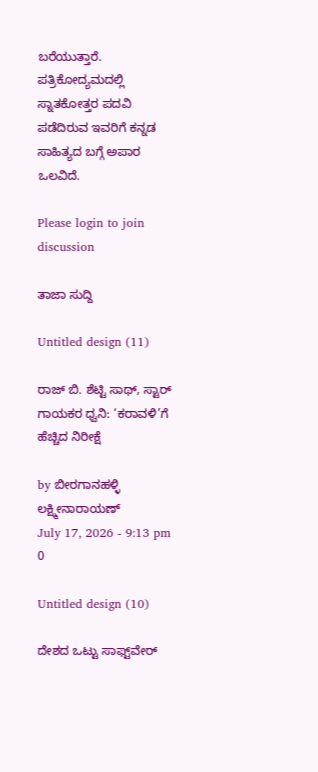ಬರೆಯುತ್ತಾರೆ. ಪತ್ರಿಕೋದ್ಯಮದಲ್ಲಿ ಸ್ನಾತಕೋತ್ತರ ಪದವಿ ಪಡೆದಿರುವ ಇವರಿಗೆ ಕನ್ನಡ ಸಾಹಿತ್ಯದ ಬಗ್ಗೆ ಅಪಾರ ಒಲವಿದೆ.

Please login to join discussion

ತಾಜಾ ಸುದ್ದಿ

Untitled design (11)

ರಾಜ್ ಬಿ. ಶೆಟ್ಟಿ ಸಾಥ್, ಸ್ಟಾರ್ ಗಾಯಕರ ಧ್ವನಿ: ‘ಕರಾವಳಿ’ಗೆ ಹೆಚ್ಚಿದ ನಿರೀಕ್ಷೆ

by ಬೀರಗಾನಹಳ್ಳಿ ಲಕ್ಷ್ಮೀನಾರಾಯಣ್
July 17, 2026 - 9:13 pm
0

Untitled design (10)

ದೇಶದ ಒಟ್ಟು ಸಾಫ್ಟ್‌ವೇರ್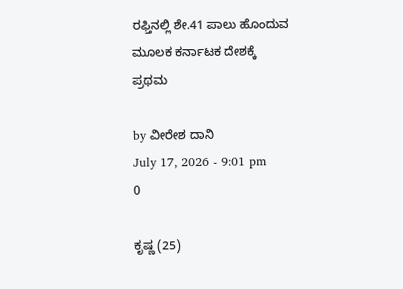ರಫ್ತಿನಲ್ಲಿ ಶೇ.41 ಪಾಲು ಹೊಂದುವ ಮೂಲಕ ಕರ್ನಾಟಕ ದೇಶಕ್ಕೆ ಪ್ರಥಮ

by ವೀರೇಶ ದಾನಿ
July 17, 2026 - 9:01 pm
0

ಕೃಷ್ಣ (25)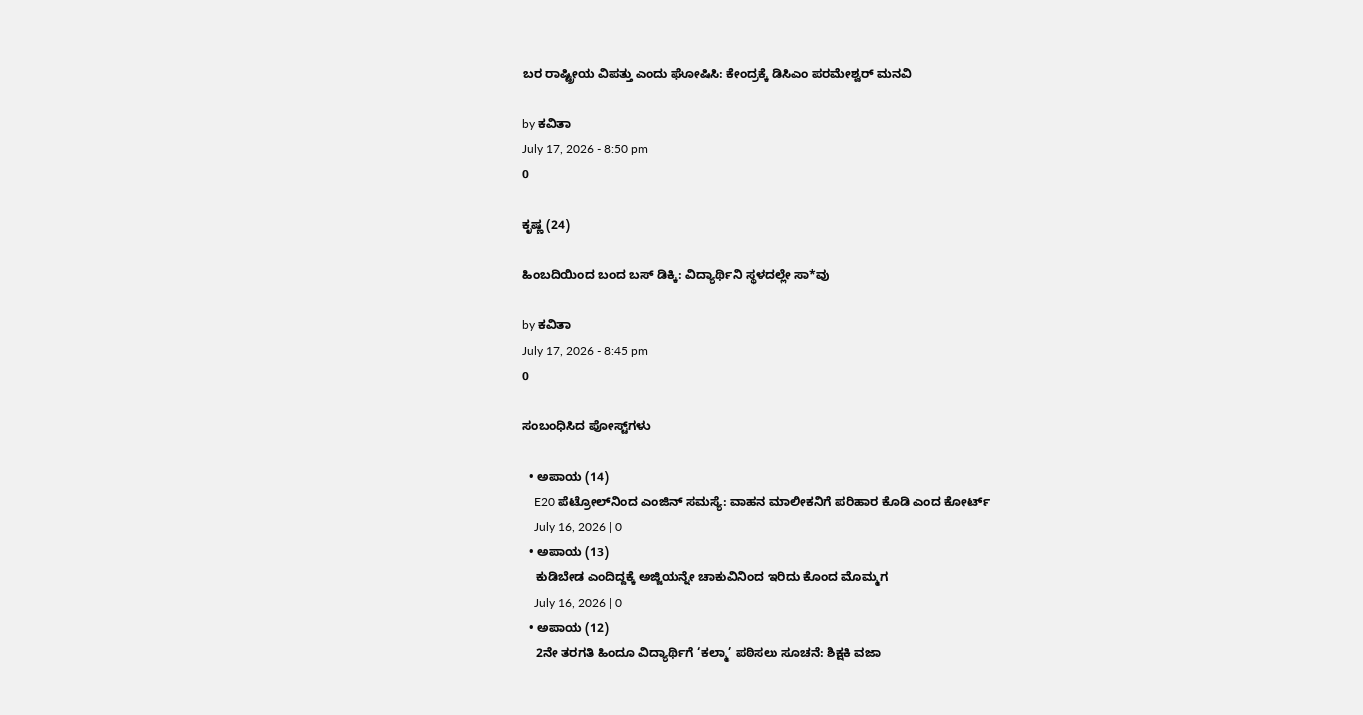ಬರ ರಾಷ್ಟ್ರೀಯ ವಿಪತ್ತು ಎಂದು ಘೋಷಿಸಿ: ಕೇಂದ್ರಕ್ಕೆ ಡಿಸಿಎಂ ಪರಮೇಶ್ವರ್ ಮನವಿ

by ಕವಿತಾ
July 17, 2026 - 8:50 pm
0

ಕೃಷ್ಣ (24)

ಹಿಂಬದಿಯಿಂದ ಬಂದ ಬಸ್ ಡಿಕ್ಕಿ: ವಿದ್ಯಾರ್ಥಿನಿ ಸ್ಥಳದಲ್ಲೇ ಸಾ*ವು

by ಕವಿತಾ
July 17, 2026 - 8:45 pm
0

ಸಂಬಂಧಿಸಿದ ಪೋಸ್ಟ್‌ಗಳು

  • ಅಪಾಯ (14)
    E20 ಪೆಟ್ರೋಲ್‌ನಿಂದ ಎಂಜಿನ್ ಸಮಸ್ಯೆ: ವಾಹನ ಮಾಲೀಕನಿಗೆ ಪರಿಹಾರ ಕೊಡಿ ಎಂದ ಕೋರ್ಟ್‌
    July 16, 2026 | 0
  • ಅಪಾಯ (13)
    ಕುಡಿಬೇಡ ಎಂದಿದ್ದಕ್ಕೆ ಅಜ್ಜಿಯನ್ನೇ ಚಾಕುವಿನಿಂದ ಇರಿದು ಕೊಂದ ಮೊಮ್ಮಗ
    July 16, 2026 | 0
  • ಅಪಾಯ (12)
    2ನೇ ತರಗತಿ ಹಿಂದೂ ವಿದ್ಯಾರ್ಥಿಗೆ ‘ಕಲ್ಮಾ’ ಪಠಿಸಲು ಸೂಚನೆ: ಶಿಕ್ಷಕಿ ವಜಾ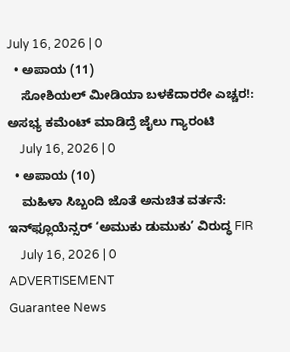July 16, 2026 | 0
  • ಅಪಾಯ (11)
    ಸೋಶಿಯಲ್ ಮೀಡಿಯಾ ಬಳಕೆದಾರರೇ ಎಚ್ಚರ!: ಅಸಭ್ಯ ಕಮೆಂಟ್ ಮಾಡಿದ್ರೆ ಜೈಲು ಗ್ಯಾರಂಟಿ
    July 16, 2026 | 0
  • ಅಪಾಯ (10)
    ಮಹಿಳಾ ಸಿಬ್ಬಂದಿ ಜೊತೆ ಅನುಚಿತ ವರ್ತನೆ: ಇನ್‌ಫ್ಲೂಯೆನ್ಸರ್ ‘ಅಮುಕು ಡುಮುಕು’ ವಿರುದ್ಧ FIR
    July 16, 2026 | 0
ADVERTISEMENT
Guarantee News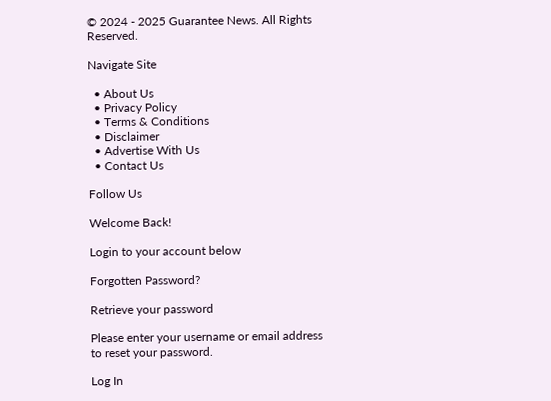© 2024 - 2025 Guarantee News. All Rights Reserved.

Navigate Site

  • About Us
  • Privacy Policy
  • Terms & Conditions
  • Disclaimer
  • Advertise With Us
  • Contact Us

Follow Us

Welcome Back!

Login to your account below

Forgotten Password?

Retrieve your password

Please enter your username or email address to reset your password.

Log In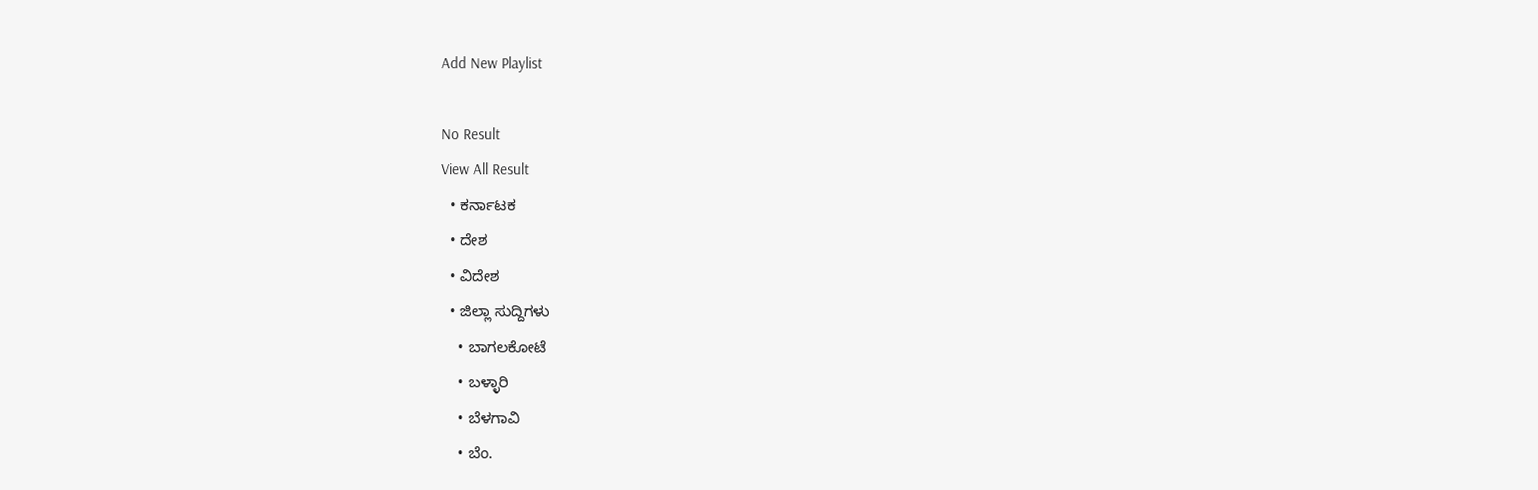Add New Playlist

No Result
View All Result
  • ಕರ್ನಾಟಕ
  • ದೇಶ
  • ವಿದೇಶ
  • ಜಿಲ್ಲಾ ಸುದ್ದಿಗಳು
    • ಬಾಗಲಕೋಟೆ
    • ಬಳ್ಳಾರಿ
    • ಬೆಳಗಾವಿ
    • ಬೆಂ.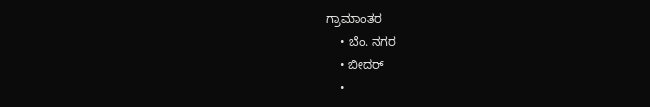ಗ್ರಾಮಾಂತರ
    • ಬೆಂ. ನಗರ
    • ಬೀದರ್
    •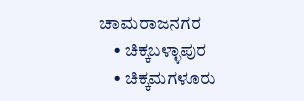ಚಾಮರಾಜನಗರ
    • ಚಿಕ್ಕಬಳ್ಳಾಪುರ
    • ಚಿಕ್ಕಮಗಳೂರು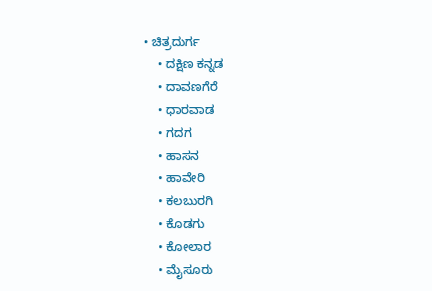• ಚಿತ್ರದುರ್ಗ
    • ದಕ್ಷಿಣ ಕನ್ನಡ
    • ದಾವಣಗೆರೆ
    • ಧಾರವಾಡ
    • ಗದಗ
    • ಹಾಸನ
    • ಹಾವೇರಿ
    • ಕಲಬುರಗಿ
    • ಕೊಡಗು
    • ಕೋಲಾರ
    • ಮೈಸೂರು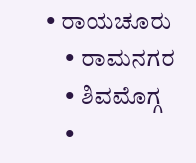• ರಾಯಚೂರು
    • ರಾಮನಗರ
    • ಶಿವಮೊಗ್ಗ
    •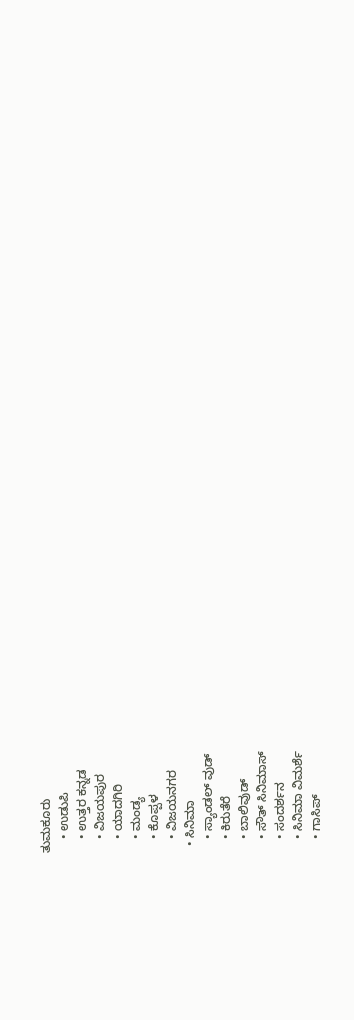ತುಮಕೂರು
    • ಉಡುಪಿ
    • ಉತ್ತರ ಕನ್ನಡ
    • ವಿಜಯಪುರ
    • ಯಾದಗಿರಿ
    • ಮಂಡ್ಯ
    • ಕೊಪ್ಪಳ
    • ವಿಜಯನಗರ
  • ಸಿನಿಮಾ
    • ಸ್ಯಾಂಡಲ್ ವುಡ್
    • ಕಿರುತೆರೆ
    • ಬಾಲಿವುಡ್
    • ಸೌತ್ ಸಿನಿಮಾಸ್
    • ಸಂದರ್ಶನ
    • ಸಿನಿಮಾ ವಿಮರ್ಶೆ
    • ಗಾಸಿಪ್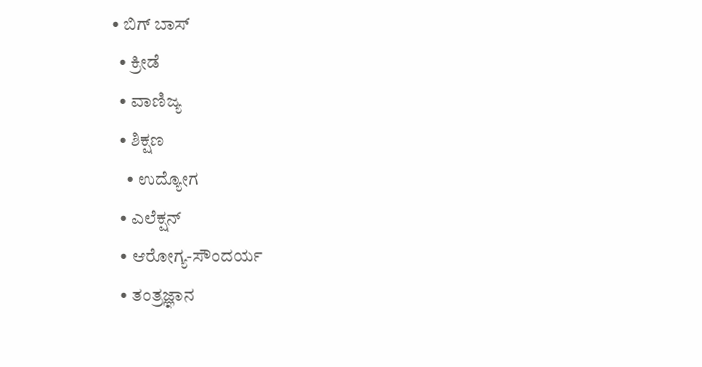• ಬಿಗ್ ಬಾಸ್
  • ಕ್ರೀಡೆ
  • ವಾಣಿಜ್ಯ
  • ಶಿಕ್ಷಣ
    • ಉದ್ಯೋಗ
  • ಎಲೆಕ್ಷನ್
  • ಆರೋಗ್ಯ-ಸೌಂದರ್ಯ
  • ತಂತ್ರಜ್ಞಾನ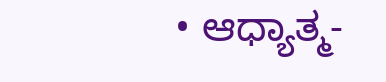• ಆಧ್ಯಾತ್ಮ-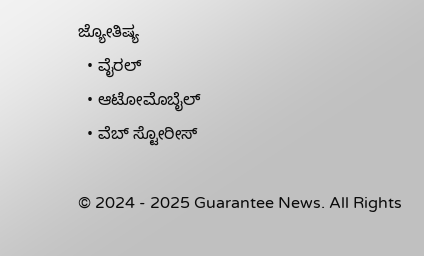ಜ್ಯೋತಿಷ್ಯ
  • ವೈರಲ್
  • ಆಟೋಮೊಬೈಲ್
  • ವೆಬ್ ಸ್ಟೋರೀಸ್

© 2024 - 2025 Guarantee News. All Rights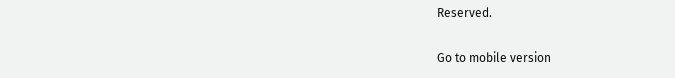Reserved.

Go to mobile version